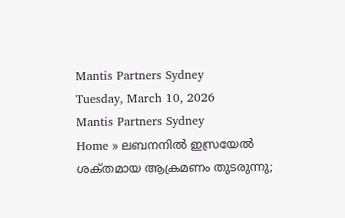Mantis Partners Sydney
Tuesday, March 10, 2026
Mantis Partners Sydney
Home » ലബനനിൽ ഇസ്രയേൽ ശക്‌തമായ ആക്രമണം തുടരുന്നു;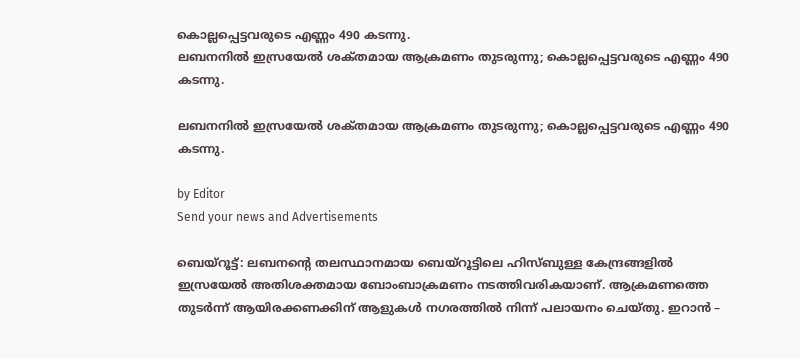കൊല്ലപ്പെട്ടവരുടെ എണ്ണം 490 കടന്നു.
ലബനനിൽ ഇസ്രയേൽ ശക്‌തമായ ആക്രമണം തുടരുന്നു; കൊല്ലപ്പെട്ടവരുടെ എണ്ണം 490 കടന്നു.

ലബനനിൽ ഇസ്രയേൽ ശക്‌തമായ ആക്രമണം തുടരുന്നു; കൊല്ലപ്പെട്ടവരുടെ എണ്ണം 490 കടന്നു.

by Editor
Send your news and Advertisements

ബെയ്റൂട്ട്: ലബനന്റെ തലസ്ഥാനമായ ബെയ്റൂട്ടിലെ ഹിസ്ബുള്ള കേന്ദ്രങ്ങളിൽ ഇസ്രയേൽ അതിശക്തമായ ബോംബാക്രമണം നടത്തിവരികയാണ്. ആക്രമണത്തെ തുടർന്ന് ആയിരക്കണക്കിന് ആളുകൾ നഗരത്തിൽ നിന്ന് പലായനം ചെയ്തു. ഇറാൻ –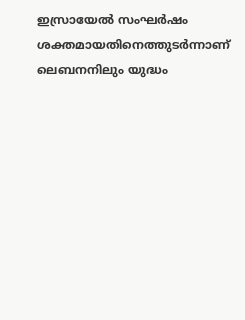ഇസ്രായേൽ സംഘർഷം ശക്തമായതിനെത്തുടർന്നാണ് ലെബനനിലും യുദ്ധം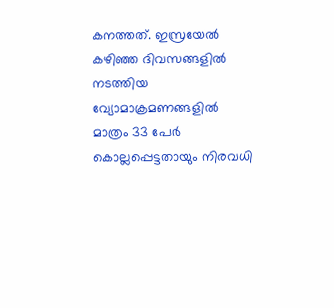കനത്തത്. ഇസ്രയേൽ കഴിഞ്ഞ ദിവസങ്ങളിൽ നടത്തിയ വ്യോമാക്രമണങ്ങളിൽ മാത്രം 33 പേർ കൊല്ലപ്പെട്ടതായും നിരവധി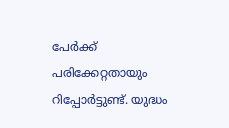പേർക്ക് പരിക്കേറ്റതായും റിപ്പോർട്ടുണ്ട്. യുദ്ധം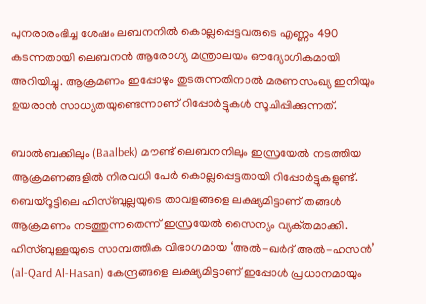പുനരാരംഭിച്ച ശേഷം ലബനനിൽ കൊല്ലപ്പെട്ടവരുടെ എണ്ണം 490 കടന്നതായി ലെബനൻ ആരോഗ്യ മന്ത്രാലയം ഔദ്യോഗികമായി അറിയിച്ചു. ആക്രമണം ഇപ്പോഴും തുടരുന്നതിനാൽ മരണസംഖ്യ ഇനിയും ഉയരാൻ സാധ്യതയുണ്ടെന്നാണ് റിപ്പോർട്ടുകൾ സൂചിപ്പിക്കുന്നത്.

ബാൽബക്കിലും (Baalbek) മൗണ്ട് ലെബനനിലും ഇസ്രയേൽ നടത്തിയ ആക്രമണങ്ങളിൽ നിരവധി പേർ കൊല്ലപ്പെട്ടതായി റിപ്പോർട്ടുകളുണ്ട്. ബെയ്റൂട്ടിലെ ഹിസ്ബുല്ലയുടെ താവളങ്ങളെ ലക്ഷ്യമിട്ടാണ് തങ്ങൾ ആക്രമണം നടത്തുന്നതെന്ന് ഇസ്രയേൽ സൈന്യം വ്യക്‌തമാക്കി. ഹിസ്ബുള്ളയുടെ സാമ്പത്തിക വിഭാഗമായ ‘അൽ-ഖർദ് അൽ-ഹസൻ’ (al-Qard Al-Hasan) കേന്ദ്രങ്ങളെ ലക്ഷ്യമിട്ടാണ് ഇപ്പോൾ പ്രധാനമായും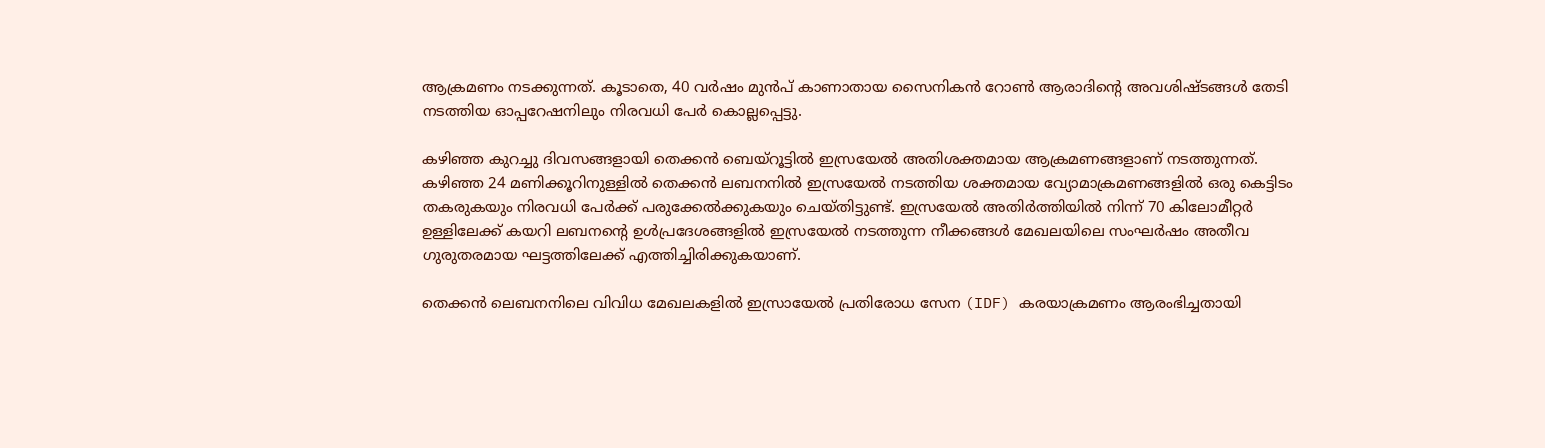ആക്രമണം നടക്കുന്നത്. കൂടാതെ, 40 വർഷം മുൻപ് കാണാതായ സൈനികൻ റോൺ ആരാദിന്റെ അവശിഷ്ടങ്ങൾ തേടി നടത്തിയ ഓപ്പറേഷനിലും നിരവധി പേർ കൊല്ലപ്പെട്ടു.

കഴിഞ്ഞ കുറച്ചു ദിവസങ്ങളായി തെക്കൻ ബെയ്റൂട്ടിൽ ഇസ്രയേൽ അതിശക്തമായ ആക്രമണങ്ങളാണ് നടത്തുന്നത്. കഴിഞ്ഞ 24 മണിക്കൂറിനുള്ളിൽ തെക്കൻ ലബനനിൽ ഇസ്രയേൽ നടത്തിയ ശക്തമായ വ്യോമാക്രമണങ്ങളിൽ ഒരു കെട്ടിടം തകരുകയും നിരവധി പേർക്ക് പരുക്കേൽക്കുകയും ചെയ്തിട്ടുണ്ട്. ഇസ്രയേൽ അതിർത്തിയിൽ നിന്ന് 70 കിലോമീറ്റർ ഉള്ളിലേക്ക് കയറി ലബനൻ്റെ ഉൾപ്രദേശങ്ങളിൽ ഇസ്രയേൽ നടത്തുന്ന നീക്കങ്ങൾ മേഖലയിലെ സംഘർഷം അതീവ ഗുരുതരമായ ഘട്ടത്തിലേക്ക് എത്തിച്ചിരിക്കുകയാണ്.

തെക്കൻ ലെബനനിലെ വിവിധ മേഖലകളിൽ ഇസ്രായേൽ പ്രതിരോധ സേന (IDF) കരയാക്രമണം ആരംഭിച്ചതായി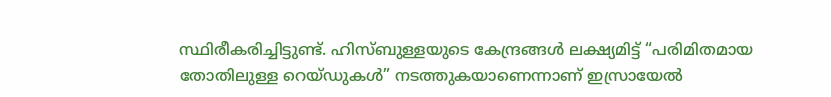സ്ഥിരീകരിച്ചിട്ടുണ്ട്. ഹിസ്ബുള്ളയുടെ കേന്ദ്രങ്ങൾ ലക്ഷ്യമിട്ട് “പരിമിതമായ തോതിലുള്ള റെയ്ഡുകൾ” നടത്തുകയാണെന്നാണ് ഇസ്രായേൽ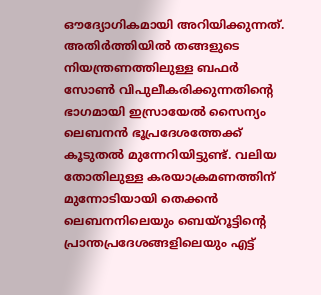ഔദ്യോഗികമായി അറിയിക്കുന്നത്. അതിർത്തിയിൽ തങ്ങളുടെ നിയന്ത്രണത്തിലുള്ള ബഫർ സോൺ വിപുലീകരിക്കുന്നതിന്റെ ഭാഗമായി ഇസ്രായേൽ സൈന്യം ലെബനൻ ഭൂപ്രദേശത്തേക്ക് കൂടുതൽ മുന്നേറിയിട്ടുണ്ട്. വലിയ തോതിലുള്ള കരയാക്രമണത്തിന് മുന്നോടിയായി തെക്കൻ ലെബനനിലെയും ബെയ്‌റൂട്ടിന്റെ പ്രാന്തപ്രദേശങ്ങളിലെയും എട്ട്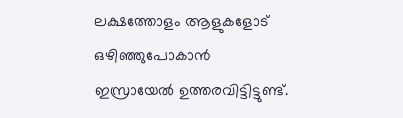ലക്ഷത്തോളം ആളുകളോട് ഒഴിഞ്ഞുപോകാൻ ഇസ്രായേൽ ഉത്തരവിട്ടിട്ടുണ്ട്.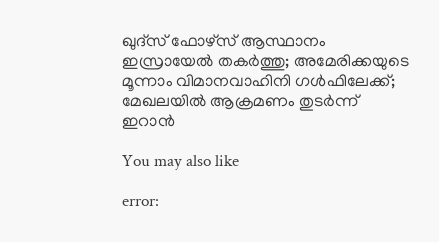ഖുദ്‌സ് ഫോഴ്‌സ് ആസ്ഥാനം ഇസ്രായേൽ തകർത്തു; അമേരിക്കയുടെ മൂന്നാം വിമാനവാഹിനി ഗൾഫിലേക്ക്; മേഖലയിൽ ആക്രമണം തുടർന്ന് ഇറാൻ

You may also like

error: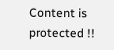Content is protected !!